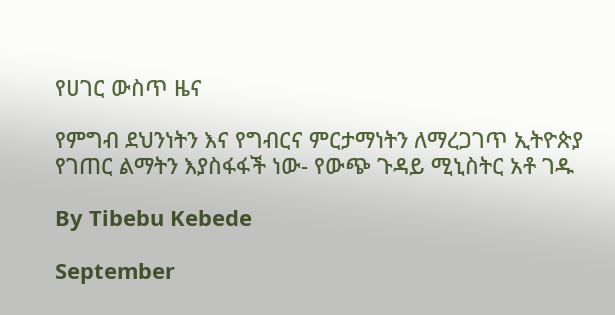የሀገር ውስጥ ዜና

የምግብ ደህንነትን እና የግብርና ምርታማነትን ለማረጋገጥ ኢትዮጵያ የገጠር ልማትን እያስፋፋች ነው- የውጭ ጉዳይ ሚኒስትር አቶ ገዱ

By Tibebu Kebede

September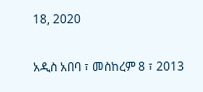18, 2020

አዲስ አበባ ፣ መስከረም 8 ፣ 2013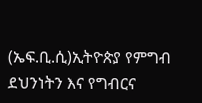(ኤፍ.ቢ.ሲ)ኢትዮጵያ የምግብ ደህንነትን እና የግብርና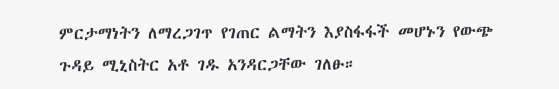ምርታማነትን ለማረጋገጥ የገጠር ልማትን እያስፋፋች መሆኑን የውጭ ጉዳይ ሚኒስትር አቶ ገዱ አንዳርጋቸው ገለፁ።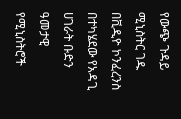የውጭ ጉዳይ ሚኒስትር ገዱ በቪዲዮ ኮንፈረንስ በተካሄደው የአዳጊ ሀገራት ቡድን ዓመታዊ የሚኒስትሮች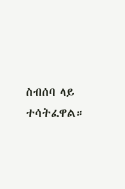ስብሰባ ላይ ተሳትፈዋል።